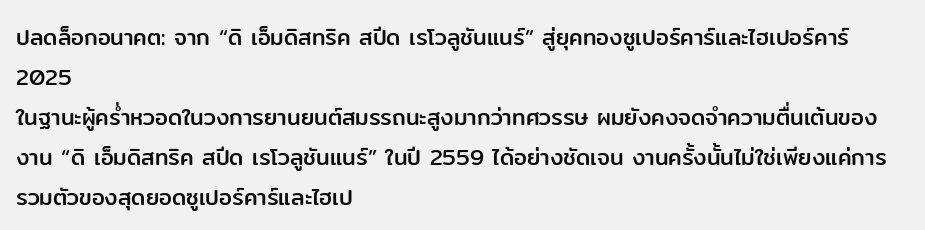ปลดล็อกอนาคต: จาก “ดิ เอ็มดิสทริค สปีด เรโวลูชันแนร์” สู่ยุคทองซูเปอร์คาร์และไฮเปอร์คาร์ 2025
ในฐานะผู้คร่ำหวอดในวงการยานยนต์สมรรถนะสูงมากว่าทศวรรษ ผมยังคงจดจำความตื่นเต้นของงาน “ดิ เอ็มดิสทริค สปีด เรโวลูชันแนร์” ในปี 2559 ได้อย่างชัดเจน งานครั้งนั้นไม่ใช่เพียงแค่การรวมตัวของสุดยอดซูเปอร์คาร์และไฮเป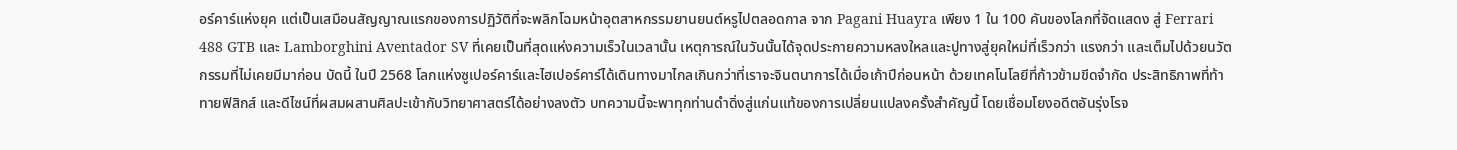อร์คาร์แห่งยุค แต่เป็นเสมือนสัญญาณแรกของการปฏิวัติที่จะพลิกโฉมหน้าอุตสาหกรรมยานยนต์หรูไปตลอดกาล จาก Pagani Huayra เพียง 1 ใน 100 คันของโลกที่จัดแสดง สู่ Ferrari 488 GTB และ Lamborghini Aventador SV ที่เคยเป็นที่สุดแห่งความเร็วในเวลานั้น เหตุการณ์ในวันนั้นได้จุดประกายความหลงใหลและปูทางสู่ยุคใหม่ที่เร็วกว่า แรงกว่า และเต็มไปด้วยนวัตกรรมที่ไม่เคยมีมาก่อน บัดนี้ ในปี 2568 โลกแห่งซูเปอร์คาร์และไฮเปอร์คาร์ได้เดินทางมาไกลเกินกว่าที่เราจะจินตนาการได้เมื่อเก้าปีก่อนหน้า ด้วยเทคโนโลยีที่ก้าวข้ามขีดจำกัด ประสิทธิภาพที่ท้าทายฟิสิกส์ และดีไซน์ที่ผสมผสานศิลปะเข้ากับวิทยาศาสตร์ได้อย่างลงตัว บทความนี้จะพาทุกท่านดำดิ่งสู่แก่นแท้ของการเปลี่ยนแปลงครั้งสำคัญนี้ โดยเชื่อมโยงอดีตอันรุ่งโรจ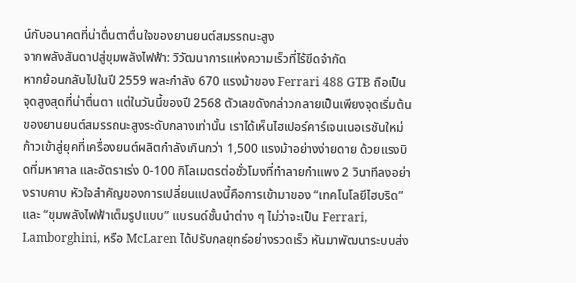น์กับอนาคตที่น่าตื่นตาตื่นใจของยานยนต์สมรรถนะสูง
จากพลังสันดาปสู่ขุมพลังไฟฟ้า: วิวัฒนาการแห่งความเร็วที่ไร้ขีดจำกัด
หากย้อนกลับไปในปี 2559 พละกำลัง 670 แรงม้าของ Ferrari 488 GTB ถือเป็นจุดสูงสุดที่น่าตื่นตา แต่ในวันนี้ของปี 2568 ตัวเลขดังกล่าวกลายเป็นเพียงจุดเริ่มต้นของยานยนต์สมรรถนะสูงระดับกลางเท่านั้น เราได้เห็นไฮเปอร์คาร์เจนเนอเรชันใหม่ก้าวเข้าสู่ยุคที่เครื่องยนต์ผลิตกำลังเกินกว่า 1,500 แรงม้าอย่างง่ายดาย ด้วยแรงบิดที่มหาศาล และอัตราเร่ง 0-100 กิโลเมตรต่อชั่วโมงที่ทำลายกำแพง 2 วินาทีลงอย่างราบคาบ หัวใจสำคัญของการเปลี่ยนแปลงนี้คือการเข้ามาของ “เทคโนโลยีไฮบริด” และ “ขุมพลังไฟฟ้าเต็มรูปแบบ” แบรนด์ชั้นนำต่าง ๆ ไม่ว่าจะเป็น Ferrari, Lamborghini, หรือ McLaren ได้ปรับกลยุทธ์อย่างรวดเร็ว หันมาพัฒนาระบบส่ง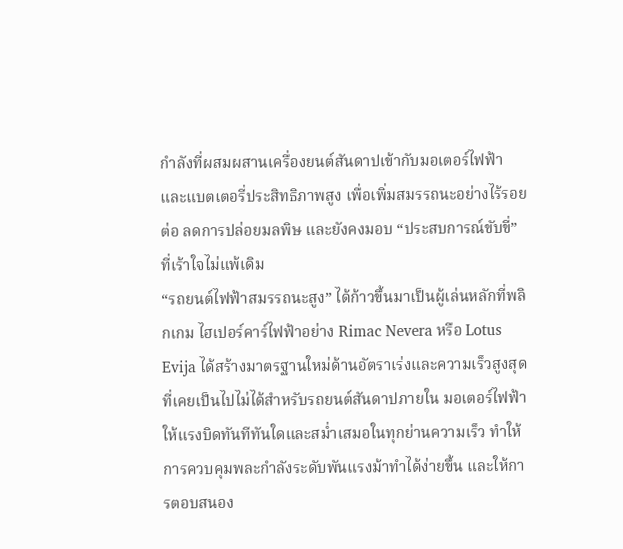กำลังที่ผสมผสานเครื่องยนต์สันดาปเข้ากับมอเตอร์ไฟฟ้าและแบตเตอรี่ประสิทธิภาพสูง เพื่อเพิ่มสมรรถนะอย่างไร้รอยต่อ ลดการปล่อยมลพิษ และยังคงมอบ “ประสบการณ์ขับขี่” ที่เร้าใจไม่แพ้เดิม
“รถยนต์ไฟฟ้าสมรรถนะสูง” ได้ก้าวขึ้นมาเป็นผู้เล่นหลักที่พลิกเกม ไฮเปอร์คาร์ไฟฟ้าอย่าง Rimac Nevera หรือ Lotus Evija ได้สร้างมาตรฐานใหม่ด้านอัตราเร่งและความเร็วสูงสุดที่เคยเป็นไปไม่ได้สำหรับรถยนต์สันดาปภายใน มอเตอร์ไฟฟ้าให้แรงบิดทันทีทันใดและสม่ำเสมอในทุกย่านความเร็ว ทำให้การควบคุมพละกำลังระดับพันแรงม้าทำได้ง่ายขึ้น และให้การตอบสนอง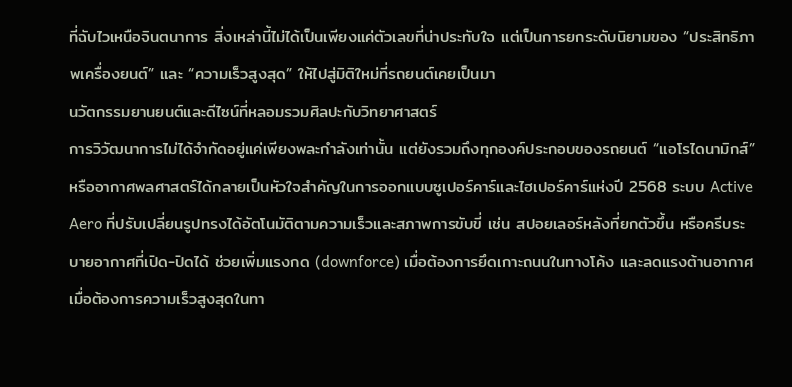ที่ฉับไวเหนือจินตนาการ สิ่งเหล่านี้ไม่ได้เป็นเพียงแค่ตัวเลขที่น่าประทับใจ แต่เป็นการยกระดับนิยามของ “ประสิทธิภาพเครื่องยนต์” และ “ความเร็วสูงสุด” ให้ไปสู่มิติใหม่ที่รถยนต์เคยเป็นมา
นวัตกรรมยานยนต์และดีไซน์ที่หลอมรวมศิลปะกับวิทยาศาสตร์
การวิวัฒนาการไม่ได้จำกัดอยู่แค่เพียงพละกำลังเท่านั้น แต่ยังรวมถึงทุกองค์ประกอบของรถยนต์ “แอโรไดนามิกส์” หรืออากาศพลศาสตร์ได้กลายเป็นหัวใจสำคัญในการออกแบบซูเปอร์คาร์และไฮเปอร์คาร์แห่งปี 2568 ระบบ Active Aero ที่ปรับเปลี่ยนรูปทรงได้อัตโนมัติตามความเร็วและสภาพการขับขี่ เช่น สปอยเลอร์หลังที่ยกตัวขึ้น หรือครีบระบายอากาศที่เปิด-ปิดได้ ช่วยเพิ่มแรงกด (downforce) เมื่อต้องการยึดเกาะถนนในทางโค้ง และลดแรงต้านอากาศเมื่อต้องการความเร็วสูงสุดในทา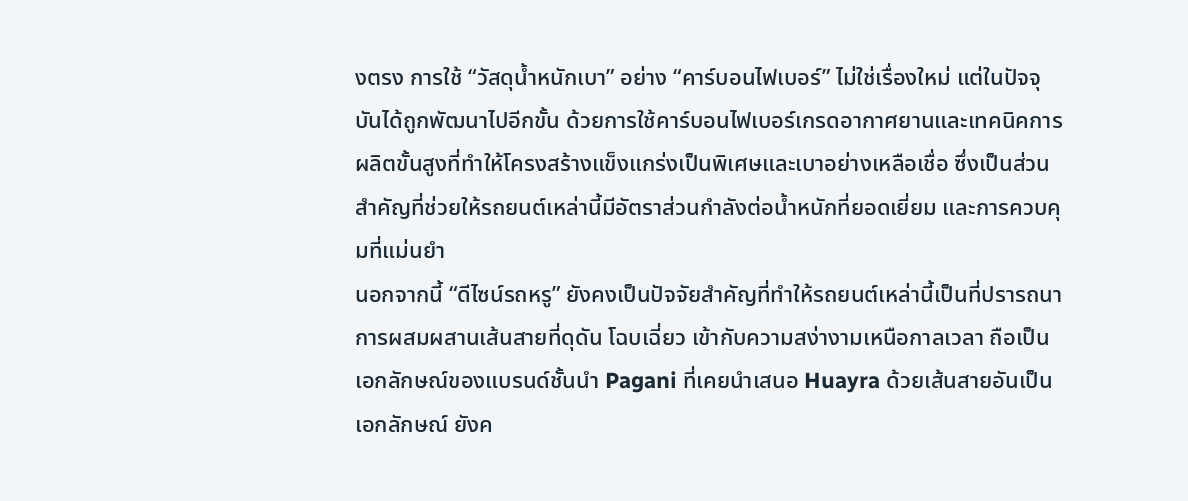งตรง การใช้ “วัสดุน้ำหนักเบา” อย่าง “คาร์บอนไฟเบอร์” ไม่ใช่เรื่องใหม่ แต่ในปัจจุบันได้ถูกพัฒนาไปอีกขั้น ด้วยการใช้คาร์บอนไฟเบอร์เกรดอากาศยานและเทคนิคการผลิตขั้นสูงที่ทำให้โครงสร้างแข็งแกร่งเป็นพิเศษและเบาอย่างเหลือเชื่อ ซึ่งเป็นส่วนสำคัญที่ช่วยให้รถยนต์เหล่านี้มีอัตราส่วนกำลังต่อน้ำหนักที่ยอดเยี่ยม และการควบคุมที่แม่นยำ
นอกจากนี้ “ดีไซน์รถหรู” ยังคงเป็นปัจจัยสำคัญที่ทำให้รถยนต์เหล่านี้เป็นที่ปรารถนา การผสมผสานเส้นสายที่ดุดัน โฉบเฉี่ยว เข้ากับความสง่างามเหนือกาลเวลา ถือเป็นเอกลักษณ์ของแบรนด์ชั้นนำ Pagani ที่เคยนำเสนอ Huayra ด้วยเส้นสายอันเป็นเอกลักษณ์ ยังค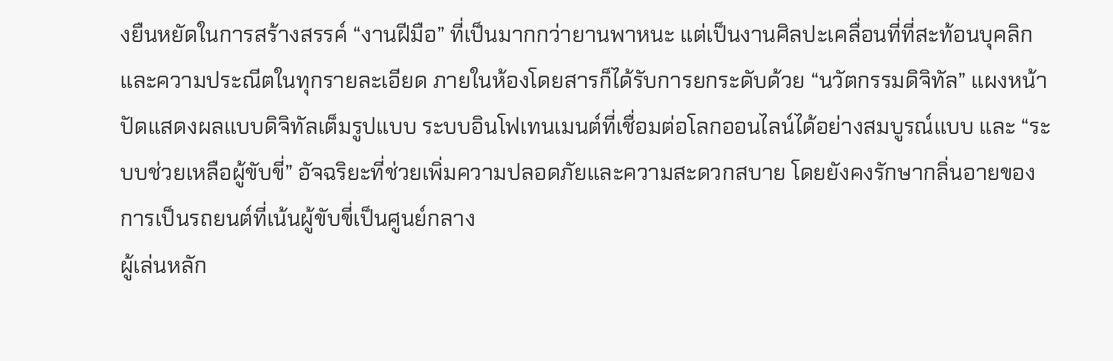งยืนหยัดในการสร้างสรรค์ “งานฝีมือ” ที่เป็นมากกว่ายานพาหนะ แต่เป็นงานศิลปะเคลื่อนที่ที่สะท้อนบุคลิกและความประณีตในทุกรายละเอียด ภายในห้องโดยสารก็ได้รับการยกระดับด้วย “นวัตกรรมดิจิทัล” แผงหน้าปัดแสดงผลแบบดิจิทัลเต็มรูปแบบ ระบบอินโฟเทนเมนต์ที่เชื่อมต่อโลกออนไลน์ได้อย่างสมบูรณ์แบบ และ “ระบบช่วยเหลือผู้ขับขี่” อัจฉริยะที่ช่วยเพิ่มความปลอดภัยและความสะดวกสบาย โดยยังคงรักษากลิ่นอายของการเป็นรถยนต์ที่เน้นผู้ขับขี่เป็นศูนย์กลาง
ผู้เล่นหลัก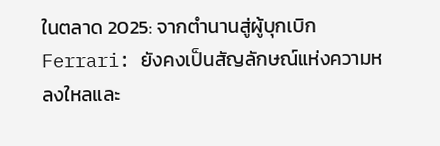ในตลาด 2025: จากตำนานสู่ผู้บุกเบิก
Ferrari: ยังคงเป็นสัญลักษณ์แห่งความหลงใหลและ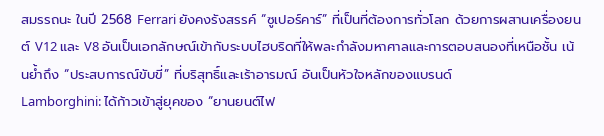สมรรถนะ ในปี 2568 Ferrari ยังคงรังสรรค์ “ซูเปอร์คาร์” ที่เป็นที่ต้องการทั่วโลก ด้วยการผสานเครื่องยนต์ V12 และ V8 อันเป็นเอกลักษณ์เข้ากับระบบไฮบริดที่ให้พละกำลังมหาศาลและการตอบสนองที่เหนือชั้น เน้นย้ำถึง “ประสบการณ์ขับขี่” ที่บริสุทธิ์และเร้าอารมณ์ อันเป็นหัวใจหลักของแบรนด์
Lamborghini: ได้ก้าวเข้าสู่ยุคของ “ยานยนต์ไฟ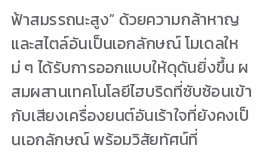ฟ้าสมรรถนะสูง” ด้วยความกล้าหาญและสไตล์อันเป็นเอกลักษณ์ โมเดลใหม่ ๆ ได้รับการออกแบบให้ดุดันยิ่งขึ้น ผสมผสานเทคโนโลยีไฮบริดที่ซับซ้อนเข้ากับเสียงเครื่องยนต์อันเร้าใจที่ยังคงเป็นเอกลักษณ์ พร้อมวิสัยทัศน์ที่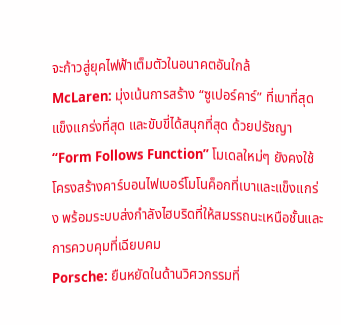จะก้าวสู่ยุคไฟฟ้าเต็มตัวในอนาคตอันใกล้
McLaren: มุ่งเน้นการสร้าง “ซูเปอร์คาร์” ที่เบาที่สุด แข็งแกร่งที่สุด และขับขี่ได้สนุกที่สุด ด้วยปรัชญา “Form Follows Function” โมเดลใหม่ๆ ยังคงใช้โครงสร้างคาร์บอนไฟเบอร์โมโนค็อกที่เบาและแข็งแกร่ง พร้อมระบบส่งกำลังไฮบริดที่ให้สมรรถนะเหนือชั้นและการควบคุมที่เฉียบคม
Porsche: ยืนหยัดในด้านวิศวกรรมที่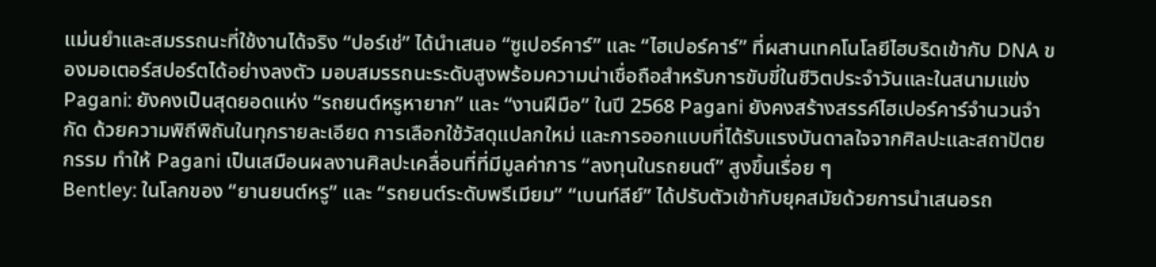แม่นยำและสมรรถนะที่ใช้งานได้จริง “ปอร์เช่” ได้นำเสนอ “ซูเปอร์คาร์” และ “ไฮเปอร์คาร์” ที่ผสานเทคโนโลยีไฮบริดเข้ากับ DNA ของมอเตอร์สปอร์ตได้อย่างลงตัว มอบสมรรถนะระดับสูงพร้อมความน่าเชื่อถือสำหรับการขับขี่ในชีวิตประจำวันและในสนามแข่ง
Pagani: ยังคงเป็นสุดยอดแห่ง “รถยนต์หรูหายาก” และ “งานฝีมือ” ในปี 2568 Pagani ยังคงสร้างสรรค์ไฮเปอร์คาร์จำนวนจำกัด ด้วยความพิถีพิถันในทุกรายละเอียด การเลือกใช้วัสดุแปลกใหม่ และการออกแบบที่ได้รับแรงบันดาลใจจากศิลปะและสถาปัตยกรรม ทำให้ Pagani เป็นเสมือนผลงานศิลปะเคลื่อนที่ที่มีมูลค่าการ “ลงทุนในรถยนต์” สูงขึ้นเรื่อย ๆ
Bentley: ในโลกของ “ยานยนต์หรู” และ “รถยนต์ระดับพรีเมียม” “เบนท์ลีย์” ได้ปรับตัวเข้ากับยุคสมัยด้วยการนำเสนอรถ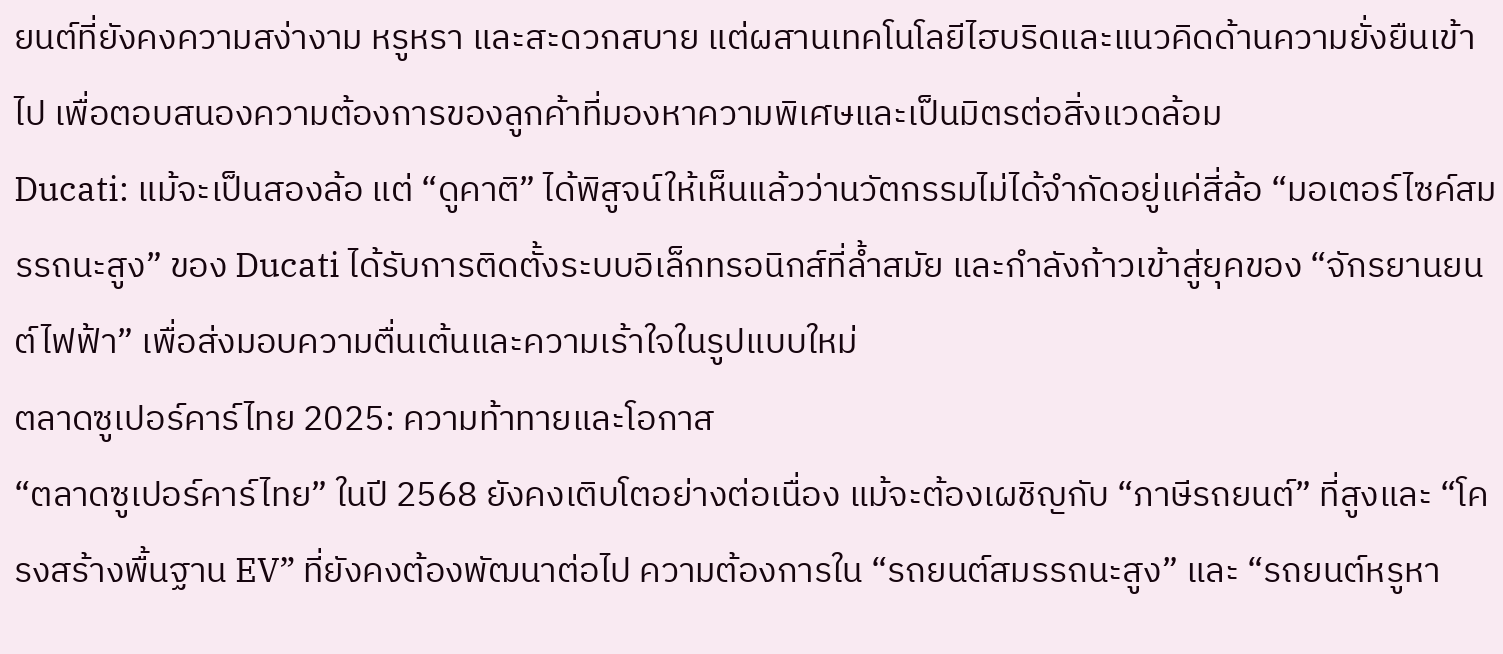ยนต์ที่ยังคงความสง่างาม หรูหรา และสะดวกสบาย แต่ผสานเทคโนโลยีไฮบริดและแนวคิดด้านความยั่งยืนเข้าไป เพื่อตอบสนองความต้องการของลูกค้าที่มองหาความพิเศษและเป็นมิตรต่อสิ่งแวดล้อม
Ducati: แม้จะเป็นสองล้อ แต่ “ดูคาติ” ได้พิสูจน์ให้เห็นแล้วว่านวัตกรรมไม่ได้จำกัดอยู่แค่สี่ล้อ “มอเตอร์ไซค์สมรรถนะสูง” ของ Ducati ได้รับการติดตั้งระบบอิเล็กทรอนิกส์ที่ล้ำสมัย และกำลังก้าวเข้าสู่ยุคของ “จักรยานยนต์ไฟฟ้า” เพื่อส่งมอบความตื่นเต้นและความเร้าใจในรูปแบบใหม่
ตลาดซูเปอร์คาร์ไทย 2025: ความท้าทายและโอกาส
“ตลาดซูเปอร์คาร์ไทย” ในปี 2568 ยังคงเติบโตอย่างต่อเนื่อง แม้จะต้องเผชิญกับ “ภาษีรถยนต์” ที่สูงและ “โครงสร้างพื้นฐาน EV” ที่ยังคงต้องพัฒนาต่อไป ความต้องการใน “รถยนต์สมรรถนะสูง” และ “รถยนต์หรูหา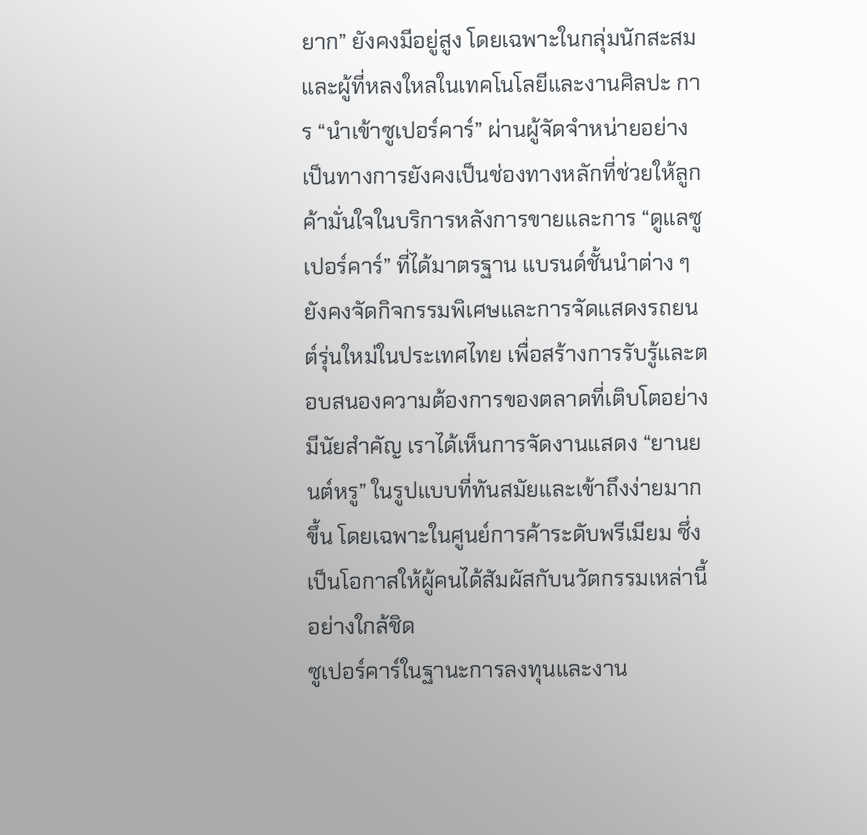ยาก” ยังคงมีอยู่สูง โดยเฉพาะในกลุ่มนักสะสมและผู้ที่หลงใหลในเทคโนโลยีและงานศิลปะ การ “นำเข้าซูเปอร์คาร์” ผ่านผู้จัดจำหน่ายอย่างเป็นทางการยังคงเป็นช่องทางหลักที่ช่วยให้ลูกค้ามั่นใจในบริการหลังการขายและการ “ดูแลซูเปอร์คาร์” ที่ได้มาตรฐาน แบรนด์ชั้นนำต่าง ๆ ยังคงจัดกิจกรรมพิเศษและการจัดแสดงรถยนต์รุ่นใหม่ในประเทศไทย เพื่อสร้างการรับรู้และตอบสนองความต้องการของตลาดที่เติบโตอย่างมีนัยสำคัญ เราได้เห็นการจัดงานแสดง “ยานยนต์หรู” ในรูปแบบที่ทันสมัยและเข้าถึงง่ายมากขึ้น โดยเฉพาะในศูนย์การค้าระดับพรีเมียม ซึ่งเป็นโอกาสให้ผู้คนได้สัมผัสกับนวัตกรรมเหล่านี้อย่างใกล้ชิด
ซูเปอร์คาร์ในฐานะการลงทุนและงาน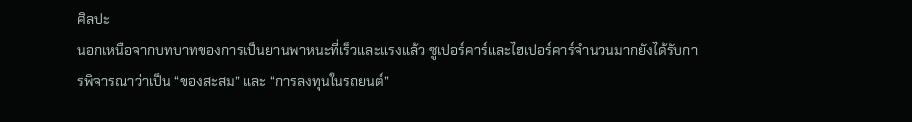ศิลปะ
นอกเหนือจากบทบาทของการเป็นยานพาหนะที่เร็วและแรงแล้ว ซูเปอร์คาร์และไฮเปอร์คาร์จำนวนมากยังได้รับการพิจารณาว่าเป็น “ของสะสม” และ “การลงทุนในรถยนต์”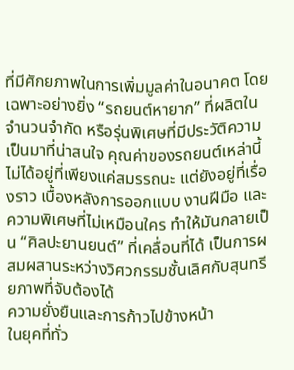ที่มีศักยภาพในการเพิ่มมูลค่าในอนาคต โดยเฉพาะอย่างยิ่ง “รถยนต์หายาก” ที่ผลิตในจำนวนจำกัด หรือรุ่นพิเศษที่มีประวัติความเป็นมาที่น่าสนใจ คุณค่าของรถยนต์เหล่านี้ไม่ได้อยู่ที่เพียงแค่สมรรถนะ แต่ยังอยู่ที่เรื่องราว เบื้องหลังการออกแบบ งานฝีมือ และความพิเศษที่ไม่เหมือนใคร ทำให้มันกลายเป็น “ศิลปะยานยนต์” ที่เคลื่อนที่ได้ เป็นการผสมผสานระหว่างวิศวกรรมชั้นเลิศกับสุนทรียภาพที่จับต้องได้
ความยั่งยืนและการก้าวไปข้างหน้า
ในยุคที่ทั่ว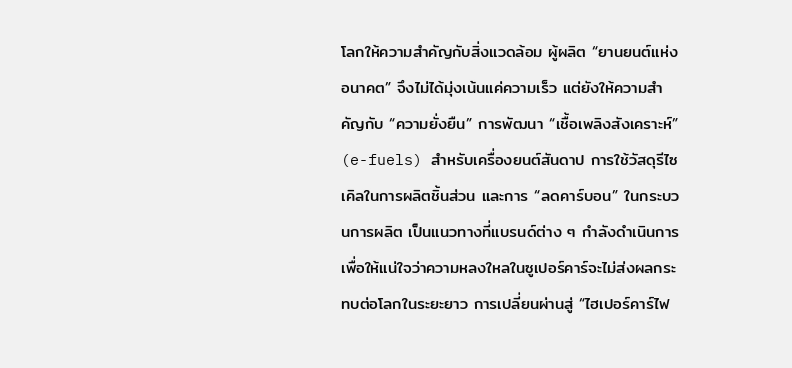โลกให้ความสำคัญกับสิ่งแวดล้อม ผู้ผลิต “ยานยนต์แห่งอนาคต” จึงไม่ได้มุ่งเน้นแค่ความเร็ว แต่ยังให้ความสำคัญกับ “ความยั่งยืน” การพัฒนา “เชื้อเพลิงสังเคราะห์” (e-fuels) สำหรับเครื่องยนต์สันดาป การใช้วัสดุรีไซเคิลในการผลิตชิ้นส่วน และการ “ลดคาร์บอน” ในกระบวนการผลิต เป็นแนวทางที่แบรนด์ต่าง ๆ กำลังดำเนินการ เพื่อให้แน่ใจว่าความหลงใหลในซูเปอร์คาร์จะไม่ส่งผลกระทบต่อโลกในระยะยาว การเปลี่ยนผ่านสู่ “ไฮเปอร์คาร์ไฟ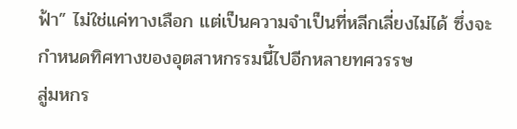ฟ้า” ไม่ใช่แค่ทางเลือก แต่เป็นความจำเป็นที่หลีกเลี่ยงไม่ได้ ซึ่งจะกำหนดทิศทางของอุตสาหกรรมนี้ไปอีกหลายทศวรรษ
สู่มหกร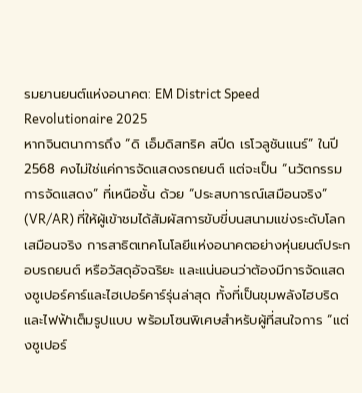รมยานยนต์แห่งอนาคต: EM District Speed Revolutionaire 2025
หากจินตนาการถึง “ดิ เอ็มดิสทริค สปีด เรโวลูชันแนร์” ในปี 2568 คงไม่ใช่แค่การจัดแสดงรถยนต์ แต่จะเป็น “นวัตกรรมการจัดแสดง” ที่เหนือชั้น ด้วย “ประสบการณ์เสมือนจริง” (VR/AR) ที่ให้ผู้เข้าชมได้สัมผัสการขับขี่บนสนามแข่งระดับโลกเสมือนจริง การสาธิตเทคโนโลยีแห่งอนาคตอย่างหุ่นยนต์ประกอบรถยนต์ หรือวัสดุอัจฉริยะ และแน่นอนว่าต้องมีการจัดแสดงซูเปอร์คาร์และไฮเปอร์คาร์รุ่นล่าสุด ทั้งที่เป็นขุมพลังไฮบริดและไฟฟ้าเต็มรูปแบบ พร้อมโซนพิเศษสำหรับผู้ที่สนใจการ “แต่งซูเปอร์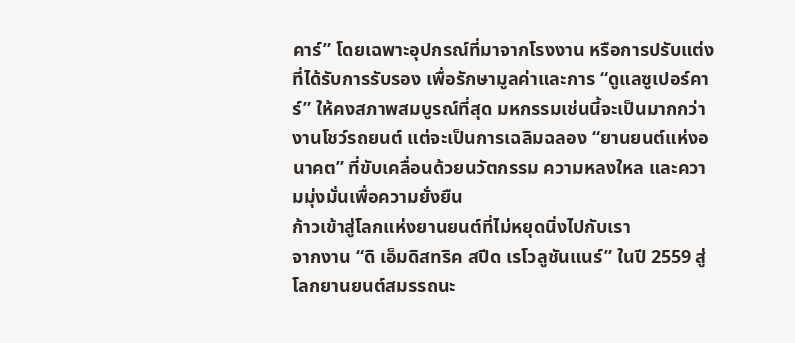คาร์” โดยเฉพาะอุปกรณ์ที่มาจากโรงงาน หรือการปรับแต่งที่ได้รับการรับรอง เพื่อรักษามูลค่าและการ “ดูแลซูเปอร์คาร์” ให้คงสภาพสมบูรณ์ที่สุด มหกรรมเช่นนี้จะเป็นมากกว่างานโชว์รถยนต์ แต่จะเป็นการเฉลิมฉลอง “ยานยนต์แห่งอนาคต” ที่ขับเคลื่อนด้วยนวัตกรรม ความหลงใหล และความมุ่งมั่นเพื่อความยั่งยืน
ก้าวเข้าสู่โลกแห่งยานยนต์ที่ไม่หยุดนิ่งไปกับเรา
จากงาน “ดิ เอ็มดิสทริค สปีด เรโวลูชันแนร์” ในปี 2559 สู่โลกยานยนต์สมรรถนะ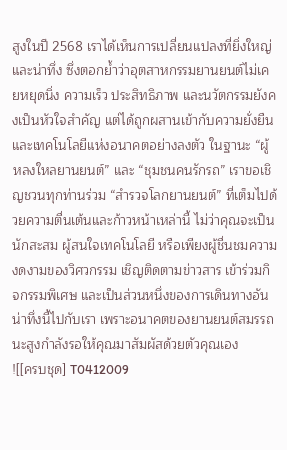สูงในปี 2568 เราได้เห็นการเปลี่ยนแปลงที่ยิ่งใหญ่และน่าทึ่ง ซึ่งตอกย้ำว่าอุตสาหกรรมยานยนต์ไม่เคยหยุดนิ่ง ความเร็ว ประสิทธิภาพ และนวัตกรรมยังคงเป็นหัวใจสำคัญ แต่ได้ถูกผสานเข้ากับความยั่งยืนและเทคโนโลยีแห่งอนาคตอย่างลงตัว ในฐานะ “ผู้หลงใหลยานยนต์” และ “ชุมชนคนรักรถ” เราขอเชิญชวนทุกท่านร่วม “สำรวจโลกยานยนต์” ที่เต็มไปด้วยความตื่นเต้นและก้าวหน้าเหล่านี้ ไม่ว่าคุณจะเป็นนักสะสม ผู้สนใจเทคโนโลยี หรือเพียงผู้ชื่นชมความงดงามของวิศวกรรม เชิญติดตามข่าวสาร เข้าร่วมกิจกรรมพิเศษ และเป็นส่วนหนึ่งของการเดินทางอันน่าทึ่งนี้ไปกับเรา เพราะอนาคตของยานยนต์สมรรถนะสูงกำลังรอให้คุณมาสัมผัสด้วยตัวคุณเอง
![[ครบชุด] T0412009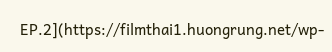EP.2](https://filmthai1.huongrung.net/wp-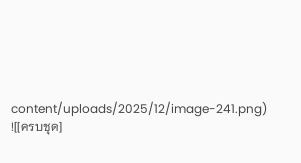content/uploads/2025/12/image-241.png)
![[ครบชุด]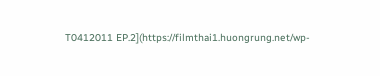T0412011 EP.2](https://filmthai1.huongrung.net/wp-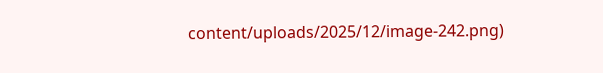content/uploads/2025/12/image-242.png)